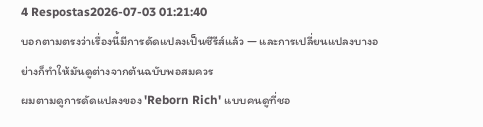4 Respostas2026-07-03 01:21:40
บอกตามตรงว่าเรื่องนี้มีการดัดแปลงเป็นซีรีส์แล้ว — และการเปลี่ยนแปลงบางอย่างก็ทำให้มันดูต่างจากต้นฉบับพอสมควร
ผมตามดูการดัดแปลงของ 'Reborn Rich' แบบคนดูที่ชอ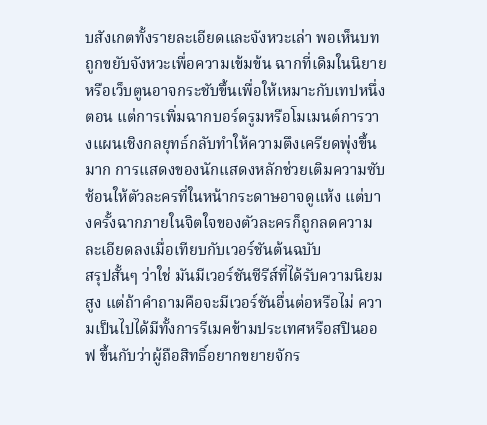บสังเกตทั้งรายละเอียดและจังหวะเล่า พอเห็นบทถูกขยับจังหวะเพื่อความเข้มข้น ฉากที่เดิมในนิยายหรือเว็บตูนอาจกระชับขึ้นเพื่อให้เหมาะกับเทปหนึ่งตอน แต่การเพิ่มฉากบอร์ดรูมหรือโมเมนต์การวางแผนเชิงกลยุทธ์กลับทำให้ความตึงเครียดพุ่งขึ้นมาก การแสดงของนักแสดงหลักช่วยเติมความซับซ้อนให้ตัวละครที่ในหน้ากระดาษอาจดูแห้ง แต่บางครั้งฉากภายในจิตใจของตัวละครก็ถูกลดความละเอียดลงเมื่อเทียบกับเวอร์ชันต้นฉบับ
สรุปสั้นๆ ว่าใช่ มันมีเวอร์ชันซีรีส์ที่ได้รับความนิยมสูง แต่ถ้าคำถามคือจะมีเวอร์ชันอื่นต่อหรือไม่ ความเป็นไปได้มีทั้งการรีเมคข้ามประเทศหรือสปินออฟ ขึ้นกับว่าผู้ถือสิทธิ์อยากขยายจักร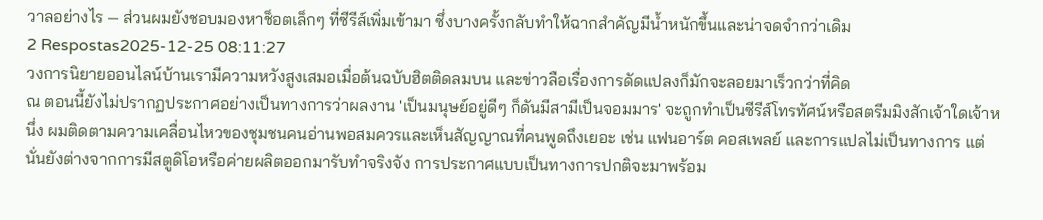วาลอย่างไร — ส่วนผมยังชอบมองหาช็อตเล็กๆ ที่ซีรีส์เพิ่มเข้ามา ซึ่งบางครั้งกลับทำให้ฉากสำคัญมีน้ำหนักขึ้นและน่าจดจำกว่าเดิม
2 Respostas2025-12-25 08:11:27
วงการนิยายออนไลน์บ้านเรามีความหวังสูงเสมอเมื่อต้นฉบับฮิตติดลมบน และข่าวลือเรื่องการดัดแปลงก็มักจะลอยมาเร็วกว่าที่คิด
ณ ตอนนี้ยังไม่ปรากฏประกาศอย่างเป็นทางการว่าผลงาน 'เป็นมนุษย์อยู่ดีๆ ก็ดันมีสามีเป็นจอมมาร' จะถูกทำเป็นซีรีส์โทรทัศน์หรือสตรีมมิงสักเจ้าใดเจ้าหนึ่ง ผมติดตามความเคลื่อนไหวของชุมชนคนอ่านพอสมควรและเห็นสัญญาณที่คนพูดถึงเยอะ เช่น แฟนอาร์ต คอสเพลย์ และการแปลไม่เป็นทางการ แต่นั่นยังต่างจากการมีสตูดิโอหรือค่ายผลิตออกมารับทำจริงจัง การประกาศแบบเป็นทางการปกติจะมาพร้อม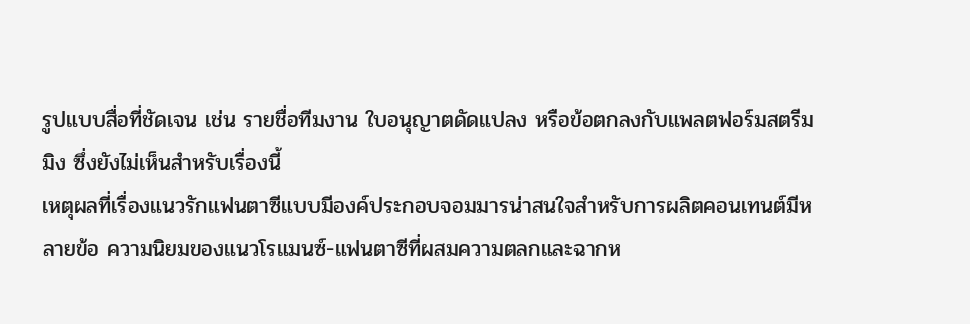รูปแบบสื่อที่ชัดเจน เช่น รายชื่อทีมงาน ใบอนุญาตดัดแปลง หรือข้อตกลงกับแพลตฟอร์มสตรีมมิง ซึ่งยังไม่เห็นสำหรับเรื่องนี้
เหตุผลที่เรื่องแนวรักแฟนตาซีแบบมีองค์ประกอบจอมมารน่าสนใจสำหรับการผลิตคอนเทนต์มีหลายข้อ ความนิยมของแนวโรแมนซ์-แฟนตาซีที่ผสมความตลกและฉากห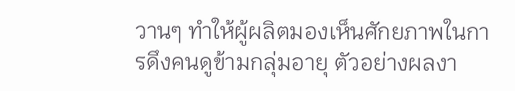วานๆ ทำให้ผู้ผลิตมองเห็นศักยภาพในการดึงคนดูข้ามกลุ่มอายุ ตัวอย่างผลงา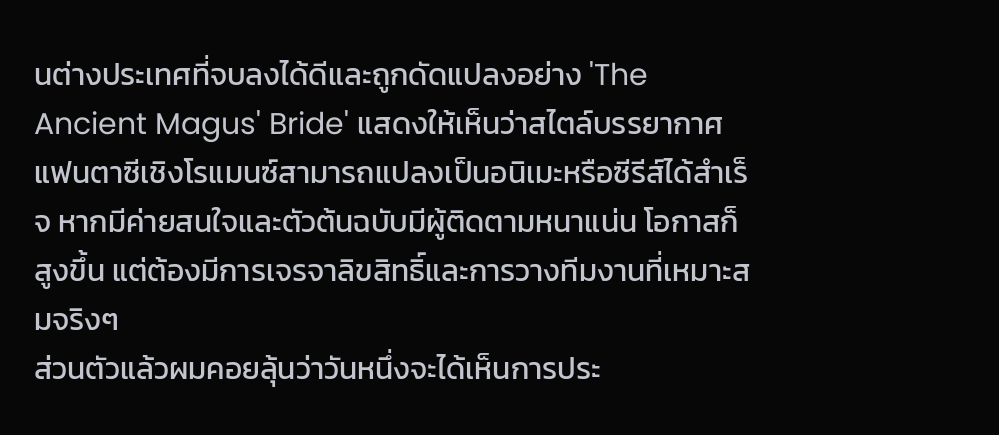นต่างประเทศที่จบลงได้ดีและถูกดัดแปลงอย่าง 'The Ancient Magus' Bride' แสดงให้เห็นว่าสไตล์บรรยากาศแฟนตาซีเชิงโรแมนซ์สามารถแปลงเป็นอนิเมะหรือซีรีส์ได้สำเร็จ หากมีค่ายสนใจและตัวต้นฉบับมีผู้ติดตามหนาแน่น โอกาสก็สูงขึ้น แต่ต้องมีการเจรจาลิขสิทธิ์และการวางทีมงานที่เหมาะสมจริงๆ
ส่วนตัวแล้วผมคอยลุ้นว่าวันหนึ่งจะได้เห็นการประ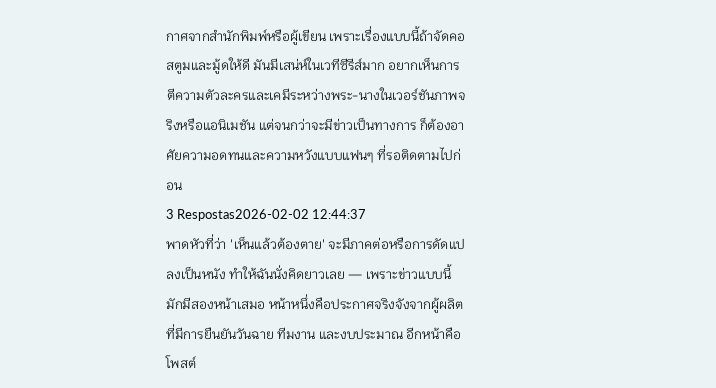กาศจากสำนักพิมพ์หรือผู้เขียน เพราะเรื่องแบบนี้ถ้าจัดคอสตูมและมู้ดให้ดี มันมีเสน่ห์ในเวทีซีรีส์มาก อยากเห็นการตีความตัวละครและเคมีระหว่างพระ-นางในเวอร์ชันภาพจริงหรือแอนิเมชัน แต่จนกว่าจะมีข่าวเป็นทางการ ก็ต้องอาศัยความอดทนและความหวังแบบแฟนๆ ที่รอติดตามไปก่อน
3 Respostas2026-02-02 12:44:37
พาดหัวที่ว่า 'เห็นแล้วต้องตาย' จะมีภาคต่อหรือการดัดแปลงเป็นหนัง ทำให้ฉันนั่งคิดยาวเลย — เพราะข่าวแบบนี้มักมีสองหน้าเสมอ หน้าหนึ่งคือประกาศจริงจังจากผู้ผลิตที่มีการยืนยันวันฉาย ทีมงาน และงบประมาณ อีกหน้าคือโพสต์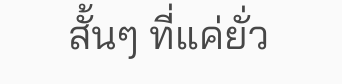สั้นๆ ที่แค่ยั่ว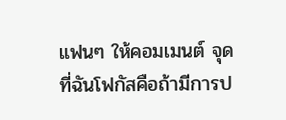แฟนๆ ให้คอมเมนต์ จุดที่ฉันโฟกัสคือถ้ามีการป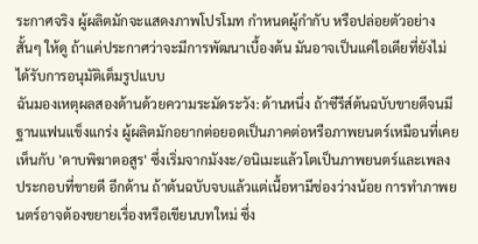ระกาศจริง ผู้ผลิตมักจะแสดงภาพโปรโมท กำหนดผู้กำกับ หรือปล่อยตัวอย่างสั้นๆ ให้ดู ถ้าแค่ประกาศว่าจะมีการพัฒนาเบื้องต้น มันอาจเป็นแค่ไอเดียที่ยังไม่ได้รับการอนุมัติเต็มรูปแบบ
ฉันมองเหตุผลสองด้านด้วยความระมัดระวัง: ด้านหนึ่ง ถ้าซีรีส์ต้นฉบับขายดีจนมีฐานแฟนแข็งแกร่ง ผู้ผลิตมักอยากต่อยอดเป็นภาคต่อหรือภาพยนตร์เหมือนที่เคยเห็นกับ 'ดาบพิฆาตอสูร' ซึ่งเริ่มจากมังงะ/อนิเมะแล้วโตเป็นภาพยนตร์และเพลงประกอบที่ขายดี อีกด้าน ถ้าต้นฉบับจบแล้วแต่เนื้อหามีช่องว่างน้อย การทำภาพยนตร์อาจต้องขยายเรื่องหรือเขียนบทใหม่ ซึ่ง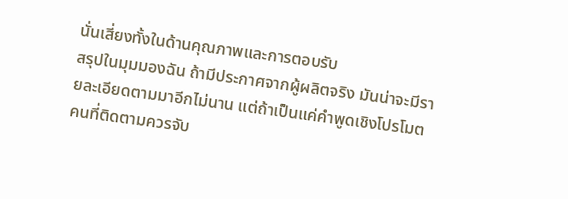นั่นเสี่ยงทั้งในด้านคุณภาพและการตอบรับ
สรุปในมุมมองฉัน ถ้ามีประกาศจากผู้ผลิตจริง มันน่าจะมีรายละเอียดตามมาอีกไม่นาน แต่ถ้าเป็นแค่คำพูดเชิงโปรโมต คนที่ติดตามควรจับ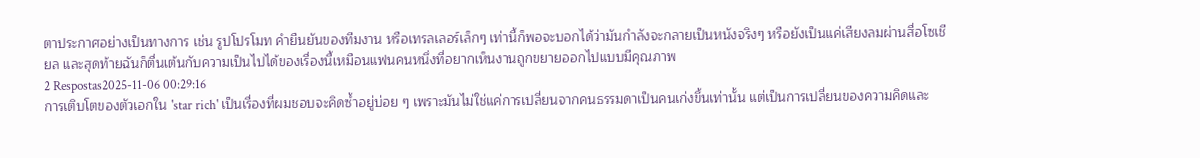ตาประกาศอย่างเป็นทางการ เช่น รูปโปรโมท คำยืนยันของทีมงาน หรือเทรลเลอร์เล็กๆ เท่านี้ก็พอจะบอกได้ว่ามันกำลังจะกลายเป็นหนังจริงๆ หรือยังเป็นแค่เสียงลมผ่านสื่อโซเชียล และสุดท้ายฉันก็ตื่นเต้นกับความเป็นไปได้ของเรื่องนี้เหมือนแฟนคนหนึ่งที่อยากเห็นงานถูกขยายออกไปแบบมีคุณภาพ
2 Respostas2025-11-06 00:29:16
การเติบโตของตัวเอกใน 'star rich' เป็นเรื่องที่ผมชอบจะคิดซ้ำอยู่บ่อย ๆ เพราะมันไม่ใช่แค่การเปลี่ยนจากคนธรรมดาเป็นคนเก่งขึ้นเท่านั้น แต่เป็นการเปลี่ยนของความคิดและ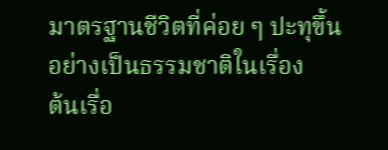มาตรฐานชีวิตที่ค่อย ๆ ปะทุขึ้นอย่างเป็นธรรมชาติในเรื่อง
ต้นเรื่อ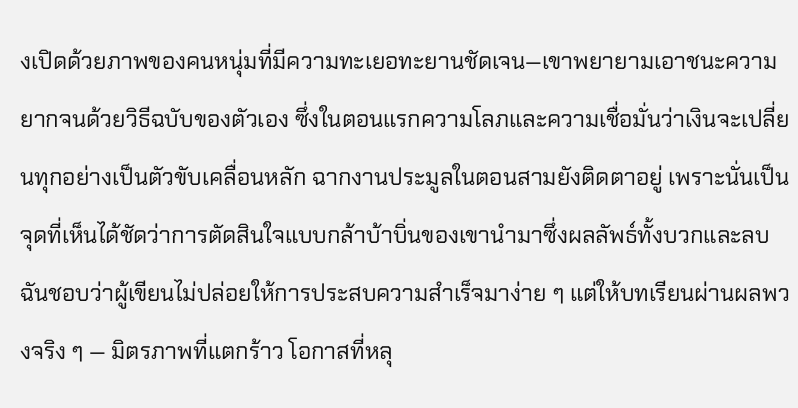งเปิดด้วยภาพของคนหนุ่มที่มีความทะเยอทะยานชัดเจน—เขาพยายามเอาชนะความยากจนด้วยวิธีฉบับของตัวเอง ซึ่งในตอนแรกความโลภและความเชื่อมั่นว่าเงินจะเปลี่ยนทุกอย่างเป็นตัวขับเคลื่อนหลัก ฉากงานประมูลในตอนสามยังติดตาอยู่ เพราะนั่นเป็นจุดที่เห็นได้ชัดว่าการตัดสินใจแบบกล้าบ้าบิ่นของเขานำมาซึ่งผลลัพธ์ทั้งบวกและลบ ฉันชอบว่าผู้เขียนไม่ปล่อยให้การประสบความสำเร็จมาง่าย ๆ แต่ให้บทเรียนผ่านผลพวงจริง ๆ — มิตรภาพที่แตกร้าว โอกาสที่หลุ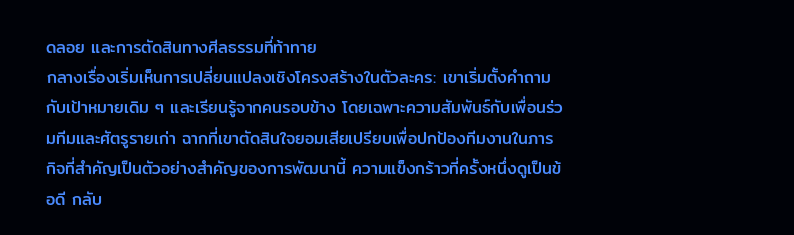ดลอย และการตัดสินทางศีลธรรมที่ท้าทาย
กลางเรื่องเริ่มเห็นการเปลี่ยนแปลงเชิงโครงสร้างในตัวละคร: เขาเริ่มตั้งคำถามกับเป้าหมายเดิม ๆ และเรียนรู้จากคนรอบข้าง โดยเฉพาะความสัมพันธ์กับเพื่อนร่วมทีมและศัตรูรายเก่า ฉากที่เขาตัดสินใจยอมเสียเปรียบเพื่อปกป้องทีมงานในภารกิจที่สำคัญเป็นตัวอย่างสำคัญของการพัฒนานี้ ความแข็งกร้าวที่ครั้งหนึ่งดูเป็นข้อดี กลับ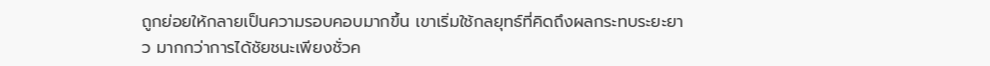ถูกย่อยให้กลายเป็นความรอบคอบมากขึ้น เขาเริ่มใช้กลยุทธ์ที่คิดถึงผลกระทบระยะยาว มากกว่าการได้ชัยชนะเพียงชั่วค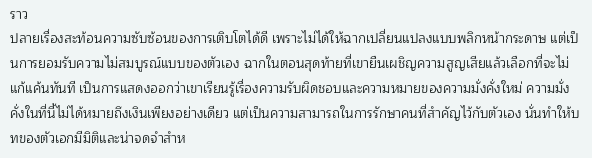ราว
ปลายเรื่องสะท้อนความซับซ้อนของการเติบโตได้ดี เพราะไม่ได้ให้ฉากเปลี่ยนแปลงแบบพลิกหน้ากระดาษ แต่เป็นการยอมรับความไม่สมบูรณ์แบบของตัวเอง ฉากในตอนสุดท้ายที่เขายืนเผชิญความสูญเสียแล้วเลือกที่จะไม่แก้แค้นทันที เป็นการแสดงออกว่าเขาเรียนรู้เรื่องความรับผิดชอบและความหมายของความมั่งคั่งใหม่ ความมั่งคั่งในที่นี้ไม่ได้หมายถึงเงินเพียงอย่างเดียว แต่เป็นความสามารถในการรักษาคนที่สำคัญไว้กับตัวเอง นั่นทำให้บทของตัวเอกมีมิติและน่าจดจำสำห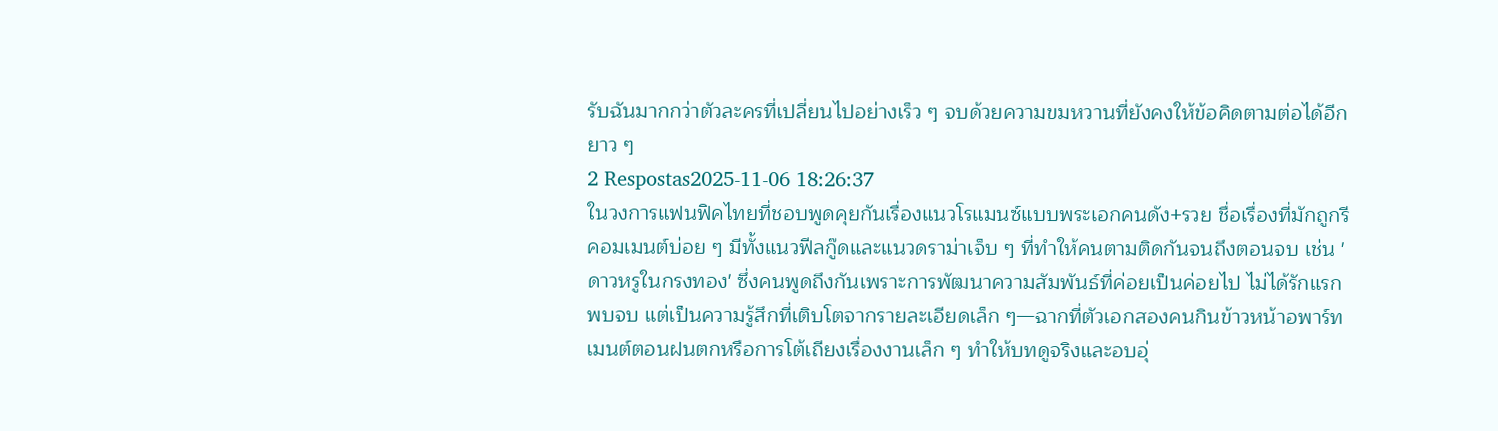รับฉันมากกว่าตัวละครที่เปลี่ยนไปอย่างเร็ว ๆ จบด้วยความขมหวานที่ยังคงให้ข้อคิดตามต่อได้อีกยาว ๆ
2 Respostas2025-11-06 18:26:37
ในวงการแฟนฟิคไทยที่ชอบพูดคุยกันเรื่องแนวโรแมนซ์แบบพระเอกคนดัง+รวย ชื่อเรื่องที่มักถูกรีคอมเมนต์บ่อย ๆ มีทั้งแนวฟีลกู๊ดและแนวดราม่าเจ็บ ๆ ที่ทำให้คนตามติดกันจนถึงตอนจบ เช่น 'ดาวหรูในกรงทอง' ซึ่งคนพูดถึงกันเพราะการพัฒนาความสัมพันธ์ที่ค่อยเป็นค่อยไป ไม่ได้รักแรกพบจบ แต่เป็นความรู้สึกที่เติบโตจากรายละเอียดเล็ก ๆ—ฉากที่ตัวเอกสองคนกินข้าวหน้าอพาร์ทเมนต์ตอนฝนตกหรือการโต้เถียงเรื่องงานเล็ก ๆ ทำให้บทดูจริงและอบอุ่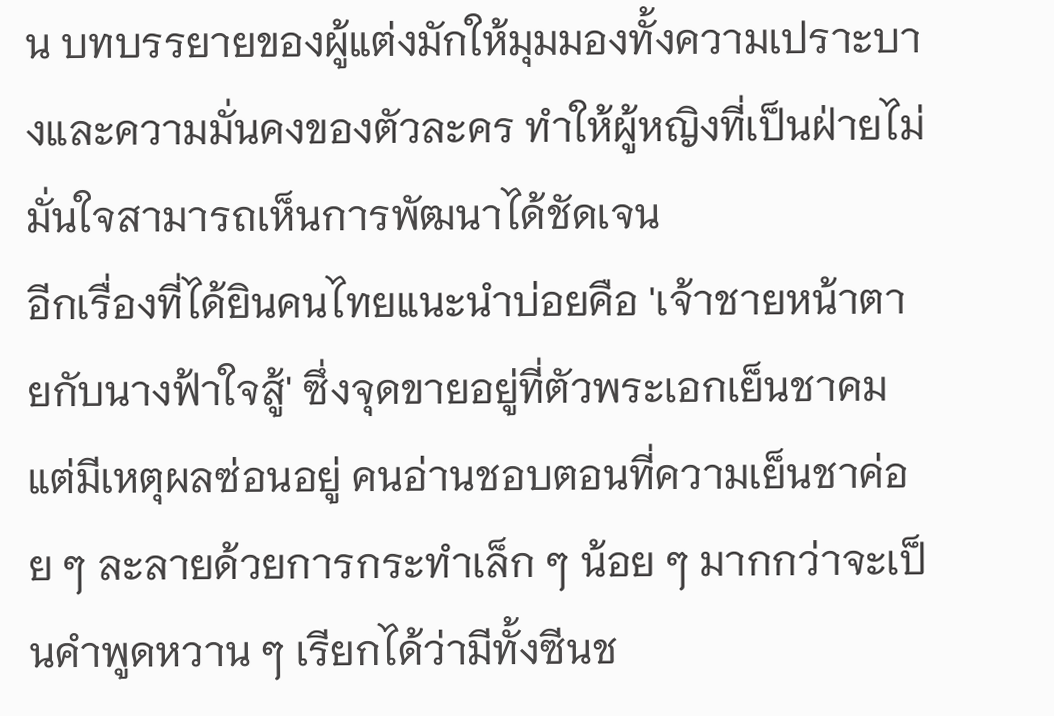น บทบรรยายของผู้แต่งมักให้มุมมองทั้งความเปราะบางและความมั่นคงของตัวละคร ทำให้ผู้หญิงที่เป็นฝ่ายไม่มั่นใจสามารถเห็นการพัฒนาได้ชัดเจน
อีกเรื่องที่ได้ยินคนไทยแนะนำบ่อยคือ 'เจ้าชายหน้าตายกับนางฟ้าใจสู้' ซึ่งจุดขายอยู่ที่ตัวพระเอกเย็นชาคมแต่มีเหตุผลซ่อนอยู่ คนอ่านชอบตอนที่ความเย็นชาค่อย ๆ ละลายด้วยการกระทำเล็ก ๆ น้อย ๆ มากกว่าจะเป็นคำพูดหวาน ๆ เรียกได้ว่ามีทั้งซีนช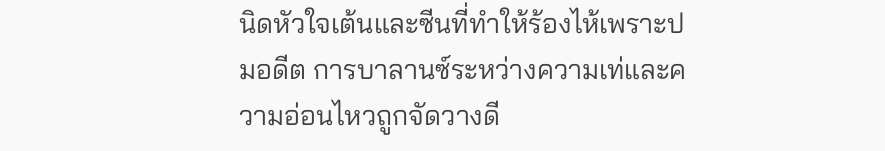นิดหัวใจเต้นและซีนที่ทำให้ร้องไห้เพราะปมอดีต การบาลานซ์ระหว่างความเท่และความอ่อนไหวถูกจัดวางดี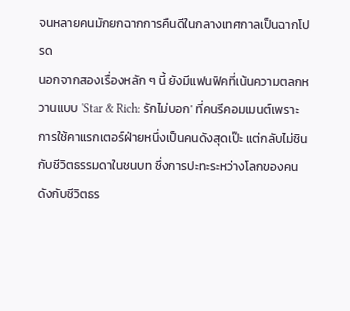จนหลายคนมักยกฉากการคืนดีในกลางเทศกาลเป็นฉากโปรด
นอกจากสองเรื่องหลัก ๆ นี้ ยังมีแฟนฟิคที่เน้นความตลกหวานแบบ 'Star & Rich: รักไม่บอก' ที่คนรีคอมเมนต์เพราะการใช้คาแรกเตอร์ฝ่ายหนึ่งเป็นคนดังสุดเป๊ะ แต่กลับไม่ชินกับชีวิตธรรมดาในชนบท ซึ่งการปะทะระหว่างโลกของคนดังกับชีวิตธร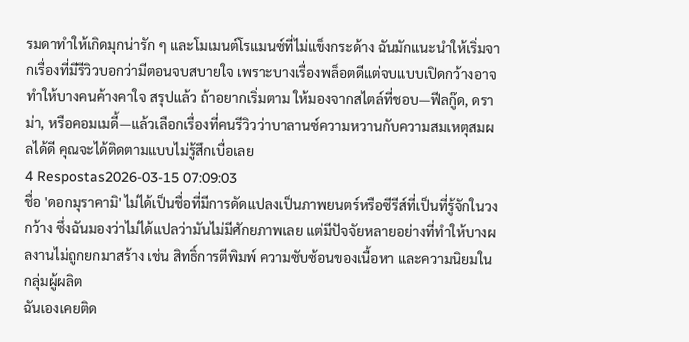รมดาทำให้เกิดมุกน่ารัก ๆ และโมเมนต์โรแมนซ์ที่ไม่แข็งกระด้าง ฉันมักแนะนำให้เริ่มจากเรื่องที่มีรีวิวบอกว่ามีตอนจบสบายใจ เพราะบางเรื่องพล็อตดีแต่จบแบบเปิดกว้างอาจทำให้บางคนค้างคาใจ สรุปแล้ว ถ้าอยากเริ่มตาม ให้มองจากสไตล์ที่ชอบ—ฟีลกู๊ด, ดราม่า, หรือคอมเมดี้—แล้วเลือกเรื่องที่คนรีวิวว่าบาลานซ์ความหวานกับความสมเหตุสมผลได้ดี คุณจะได้ติดตามแบบไม่รู้สึกเบื่อเลย
4 Respostas2026-03-15 07:09:03
ชื่อ 'ดอกมุราคามิ' ไม่ได้เป็นชื่อที่มีการดัดแปลงเป็นภาพยนตร์หรือซีรีส์ที่เป็นที่รู้จักในวงกว้าง ซึ่งฉันมองว่าไม่ได้แปลว่ามันไม่มีศักยภาพเลย แต่มีปัจจัยหลายอย่างที่ทำให้บางผลงานไม่ถูกยกมาสร้าง เช่น สิทธิ์การตีพิมพ์ ความซับซ้อนของเนื้อหา และความนิยมในกลุ่มผู้ผลิต
ฉันเองเคยติด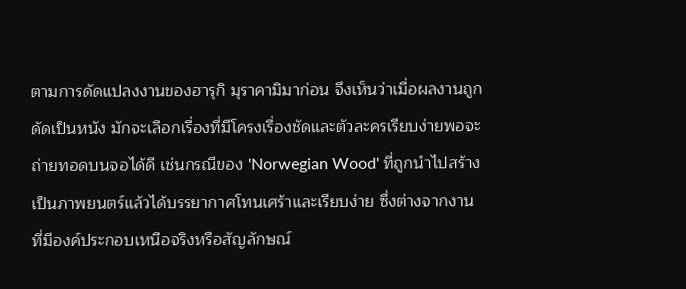ตามการดัดแปลงงานของฮารุกิ มุราคามิมาก่อน จึงเห็นว่าเมื่อผลงานถูกดัดเป็นหนัง มักจะเลือกเรื่องที่มีโครงเรื่องชัดและตัวละครเรียบง่ายพอจะถ่ายทอดบนจอได้ดี เช่นกรณีของ 'Norwegian Wood' ที่ถูกนำไปสร้างเป็นภาพยนตร์แล้วได้บรรยากาศโทนเศร้าและเรียบง่าย ซึ่งต่างจากงานที่มีองค์ประกอบเหนือจริงหรือสัญลักษณ์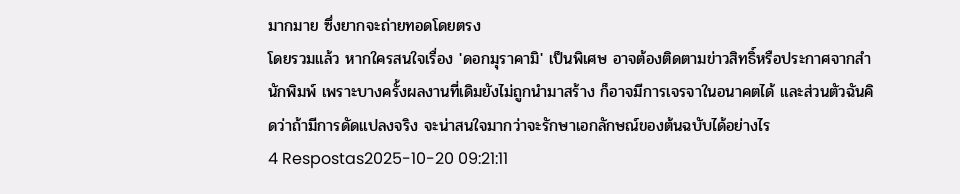มากมาย ซึ่งยากจะถ่ายทอดโดยตรง
โดยรวมแล้ว หากใครสนใจเรื่อง 'ดอกมุราคามิ' เป็นพิเศษ อาจต้องติดตามข่าวสิทธิ์หรือประกาศจากสำนักพิมพ์ เพราะบางครั้งผลงานที่เดิมยังไม่ถูกนำมาสร้าง ก็อาจมีการเจรจาในอนาคตได้ และส่วนตัวฉันคิดว่าถ้ามีการดัดแปลงจริง จะน่าสนใจมากว่าจะรักษาเอกลักษณ์ของต้นฉบับได้อย่างไร
4 Respostas2025-10-20 09:21:11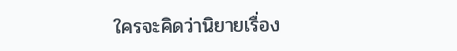ใครจะคิดว่านิยายเรื่อง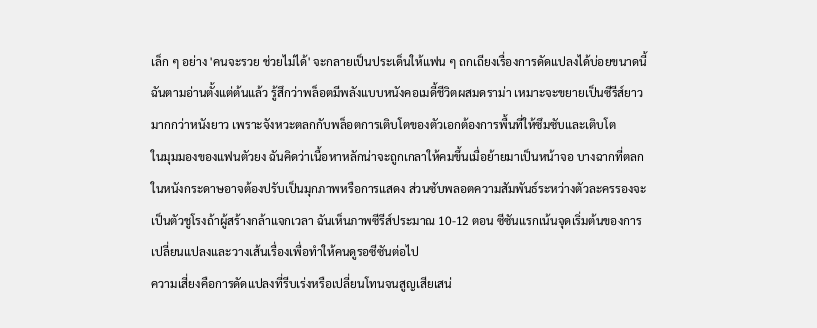เล็ก ๆ อย่าง 'คนจะรวย ช่วยไม่ได้' จะกลายเป็นประเด็นให้แฟน ๆ ถกเถียงเรื่องการดัดแปลงได้บ่อยขนาดนี้ ฉันตามอ่านตั้งแต่ต้นแล้ว รู้สึกว่าพล็อตมีพลังแบบหนังคอเมดี้ชีวิตผสมดราม่า เหมาะจะขยายเป็นซีรีส์ยาวมากกว่าหนังยาว เพราะจังหวะตลกกับพล็อตการเติบโตของตัวเอกต้องการพื้นที่ให้ซึมซับและเติบโต
ในมุมมองของแฟนตัวยง ฉันคิดว่าเนื้อหาหลักน่าจะถูกเกลาให้คมขึ้นเมื่อย้ายมาเป็นหน้าจอ บางฉากที่ตลกในหนังกระดาษอาจต้องปรับเป็นมุกภาพหรือการแสดง ส่วนซับพลอตความสัมพันธ์ระหว่างตัวละครรองจะเป็นตัวชูโรงถ้าผู้สร้างกล้าแจกเวลา ฉันเห็นภาพซีรีส์ประมาณ 10-12 ตอน ซีซันแรกเน้นจุดเริ่มต้นของการเปลี่ยนแปลงและวางเส้นเรื่องเพื่อทำให้คนดูรอซีซันต่อไป
ความเสี่ยงคือการดัดแปลงที่รีบเร่งหรือเปลี่ยนโทนจนสูญเสียเสน่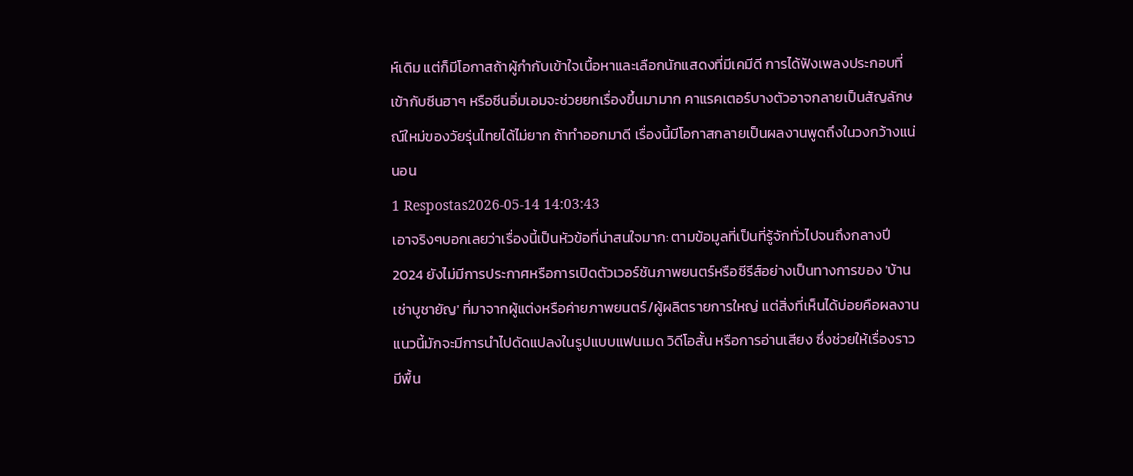ห์เดิม แต่ก็มีโอกาสถ้าผู้กำกับเข้าใจเนื้อหาและเลือกนักแสดงที่มีเคมีดี การได้ฟังเพลงประกอบที่เข้ากับซีนฮาๆ หรือซีนอิ่มเอมจะช่วยยกเรื่องขึ้นมามาก คาแรคเตอร์บางตัวอาจกลายเป็นสัญลักษณ์ใหม่ของวัยรุ่นไทยได้ไม่ยาก ถ้าทำออกมาดี เรื่องนี้มีโอกาสกลายเป็นผลงานพูดถึงในวงกว้างแน่นอน
1 Respostas2026-05-14 14:03:43
เอาจริงๆบอกเลยว่าเรื่องนี้เป็นหัวข้อที่น่าสนใจมาก: ตามข้อมูลที่เป็นที่รู้จักทั่วไปจนถึงกลางปี 2024 ยังไม่มีการประกาศหรือการเปิดตัวเวอร์ชันภาพยนตร์หรือซีรีส์อย่างเป็นทางการของ 'บ้านเช่าบูชายัญ' ที่มาจากผู้แต่งหรือค่ายภาพยนตร์/ผู้ผลิตรายการใหญ่ แต่สิ่งที่เห็นได้บ่อยคือผลงานแนวนี้มักจะมีการนำไปดัดแปลงในรูปแบบแฟนเมด วิดีโอสั้น หรือการอ่านเสียง ซึ่งช่วยให้เรื่องราวมีพื้น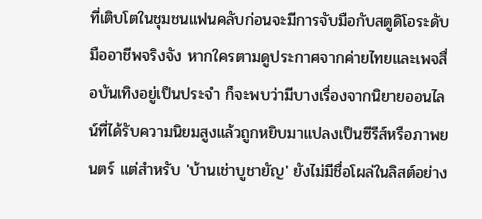ที่เติบโตในชุมชนแฟนคลับก่อนจะมีการจับมือกับสตูดิโอระดับมืออาชีพจริงจัง หากใครตามดูประกาศจากค่ายไทยและเพจสื่อบันเทิงอยู่เป็นประจำ ก็จะพบว่ามีบางเรื่องจากนิยายออนไลน์ที่ได้รับความนิยมสูงแล้วถูกหยิบมาแปลงเป็นซีรีส์หรือภาพยนตร์ แต่สำหรับ 'บ้านเช่าบูชายัญ' ยังไม่มีชื่อโผล่ในลิสต์อย่าง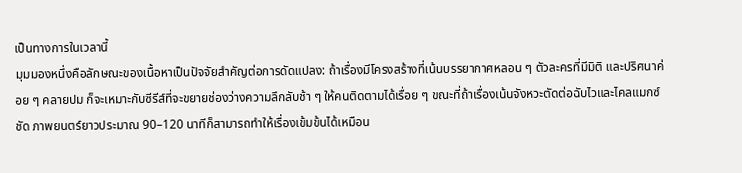เป็นทางการในเวลานี้
มุมมองหนึ่งคือลักษณะของเนื้อหาเป็นปัจจัยสำคัญต่อการดัดแปลง: ถ้าเรื่องมีโครงสร้างที่เน้นบรรยากาศหลอน ๆ ตัวละครที่มีมิติ และปริศนาค่อย ๆ คลายปม ก็จะเหมาะกับซีรีส์ที่จะขยายช่องว่างความลึกลับช้า ๆ ให้คนติดตามได้เรื่อย ๆ ขณะที่ถ้าเรื่องเน้นจังหวะตัดต่อฉับไวและไคลแมกซ์ชัด ภาพยนตร์ยาวประมาณ 90–120 นาทีก็สามารถทำให้เรื่องเข้มข้นได้เหมือน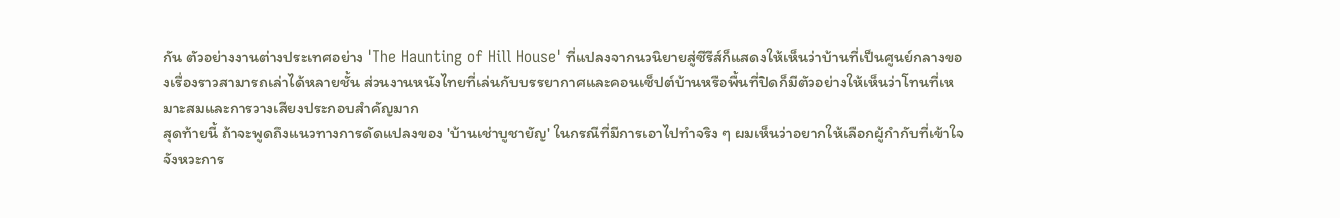กัน ตัวอย่างงานต่างประเทศอย่าง 'The Haunting of Hill House' ที่แปลงจากนวนิยายสู่ซีรีส์ก็แสดงให้เห็นว่าบ้านที่เป็นศูนย์กลางของเรื่องราวสามารถเล่าได้หลายชั้น ส่วนงานหนังไทยที่เล่นกับบรรยากาศและคอนเซ็ปต์บ้านหรือพื้นที่ปิดก็มีตัวอย่างให้เห็นว่าโทนที่เหมาะสมและการวางเสียงประกอบสำคัญมาก
สุดท้ายนี้ ถ้าจะพูดถึงแนวทางการดัดแปลงของ 'บ้านเช่าบูชายัญ' ในกรณีที่มีการเอาไปทำจริง ๆ ผมเห็นว่าอยากให้เลือกผู้กำกับที่เข้าใจจังหวะการ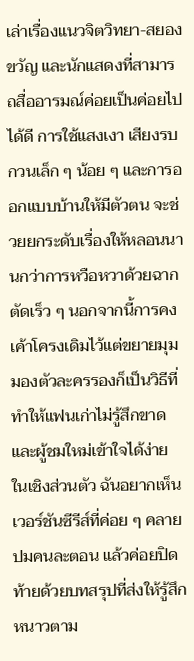เล่าเรื่องแนวจิตวิทยา-สยองขวัญ และนักแสดงที่สามารถสื่ออารมณ์ค่อยเป็นค่อยไปได้ดี การใช้แสงเงา เสียงรบกวนเล็ก ๆ น้อย ๆ และการออกแบบบ้านให้มีตัวตน จะช่วยยกระดับเรื่องให้หลอนนานกว่าการหวือหวาด้วยฉากตัดเร็ว ๆ นอกจากนี้การคงเค้าโครงเดิมไว้แต่ขยายมุมมองตัวละครรองก็เป็นวิธีที่ทำให้แฟนเก่าไม่รู้สึกขาดและผู้ชมใหม่เข้าใจได้ง่าย ในเชิงส่วนตัว ฉันอยากเห็นเวอร์ชันซีรีส์ที่ค่อย ๆ คลายปมคนละตอน แล้วค่อยปิดท้ายด้วยบทสรุปที่ส่งให้รู้สึกหนาวตาม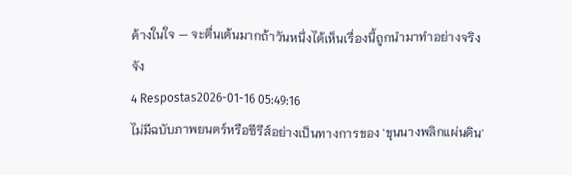ค้างในใจ — จะตื่นเต้นมากถ้าวันหนึ่งได้เห็นเรื่องนี้ถูกนำมาทำอย่างจริงจัง
4 Respostas2026-01-16 05:49:16
ไม่มีฉบับภาพยนตร์หรือซีรีส์อย่างเป็นทางการของ 'ขุนนางพลิกแผ่นดิน'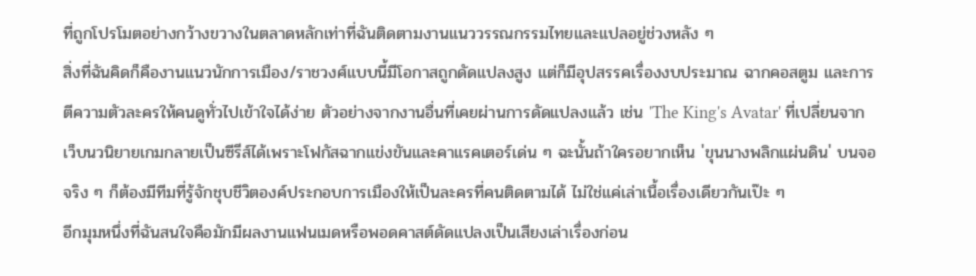ที่ถูกโปรโมตอย่างกว้างขวางในตลาดหลักเท่าที่ฉันติดตามงานแนววรรณกรรมไทยและแปลอยู่ช่วงหลัง ๆ
สิ่งที่ฉันคิดก็คืองานแนวนักการเมือง/ราชวงศ์แบบนี้มีโอกาสถูกดัดแปลงสูง แต่ก็มีอุปสรรคเรื่องงบประมาณ ฉากคอสตูม และการตีความตัวละครให้คนดูทั่วไปเข้าใจได้ง่าย ตัวอย่างจากงานอื่นที่เคยผ่านการดัดแปลงแล้ว เช่น 'The King's Avatar' ที่เปลี่ยนจากเว็บนวนิยายเกมกลายเป็นซีรีส์ได้เพราะโฟกัสฉากแข่งขันและคาแรคเตอร์เด่น ๆ ฉะนั้นถ้าใครอยากเห็น 'ขุนนางพลิกแผ่นดิน' บนจอจริง ๆ ก็ต้องมีทีมที่รู้จักชุบชีวิตองค์ประกอบการเมืองให้เป็นละครที่คนติดตามได้ ไม่ใช่แค่เล่าเนื้อเรื่องเดียวกันเป๊ะ ๆ
อีกมุมหนึ่งที่ฉันสนใจคือมักมีผลงานแฟนเมดหรือพอดคาสต์ดัดแปลงเป็นเสียงเล่าเรื่องก่อน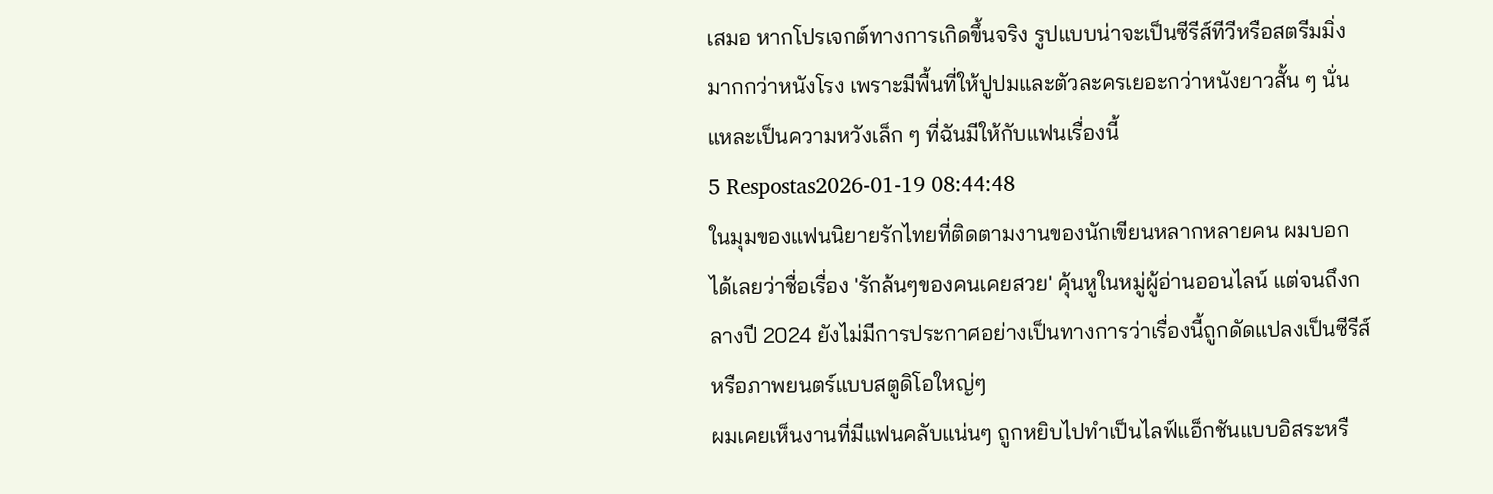เสมอ หากโปรเจกต์ทางการเกิดขึ้นจริง รูปแบบน่าจะเป็นซีรีส์ทีวีหรือสตรีมมิ่งมากกว่าหนังโรง เพราะมีพื้นที่ให้ปูปมและตัวละครเยอะกว่าหนังยาวสั้น ๆ นั่นแหละเป็นความหวังเล็ก ๆ ที่ฉันมีให้กับแฟนเรื่องนี้
5 Respostas2026-01-19 08:44:48
ในมุมของแฟนนิยายรักไทยที่ติดตามงานของนักเขียนหลากหลายคน ผมบอกได้เลยว่าชื่อเรื่อง 'รักล้นๆของคนเคยสวย' คุ้นหูในหมู่ผู้อ่านออนไลน์ แต่จนถึงกลางปี 2024 ยังไม่มีการประกาศอย่างเป็นทางการว่าเรื่องนี้ถูกดัดแปลงเป็นซีรีส์หรือภาพยนตร์แบบสตูดิโอใหญ่ๆ
ผมเคยเห็นงานที่มีแฟนคลับแน่นๆ ถูกหยิบไปทำเป็นไลฟ์แอ็กชันแบบอิสระหรื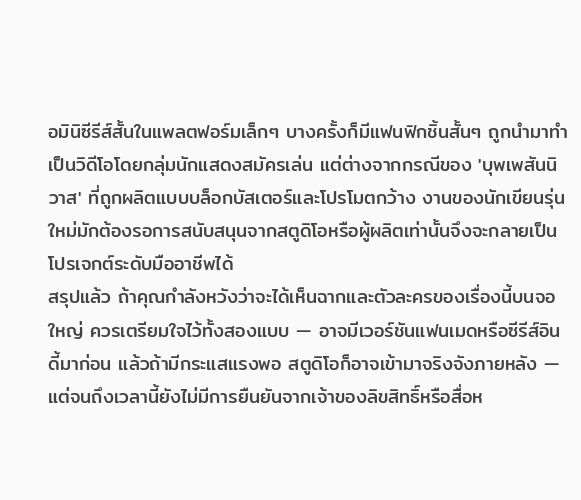อมินิซีรีส์สั้นในแพลตฟอร์มเล็กๆ บางครั้งก็มีแฟนฟิกชิ้นสั้นๆ ถูกนำมาทำเป็นวิดีโอโดยกลุ่มนักแสดงสมัครเล่น แต่ต่างจากกรณีของ 'บุพเพสันนิวาส' ที่ถูกผลิตแบบบล็อกบัสเตอร์และโปรโมตกว้าง งานของนักเขียนรุ่นใหม่มักต้องรอการสนับสนุนจากสตูดิโอหรือผู้ผลิตเท่านั้นจึงจะกลายเป็นโปรเจกต์ระดับมืออาชีพได้
สรุปแล้ว ถ้าคุณกำลังหวังว่าจะได้เห็นฉากและตัวละครของเรื่องนี้บนจอใหญ่ ควรเตรียมใจไว้ทั้งสองแบบ — อาจมีเวอร์ชันแฟนเมดหรือซีรีส์อินดี้มาก่อน แล้วถ้ามีกระแสแรงพอ สตูดิโอก็อาจเข้ามาจริงจังภายหลัง — แต่จนถึงเวลานี้ยังไม่มีการยืนยันจากเจ้าของลิขสิทธิ์หรือสื่อห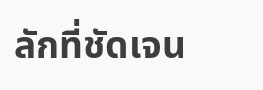ลักที่ชัดเจน